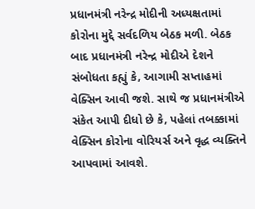પ્રધાનમંત્રી નરેન્દ્ર મોદીની અધ્યક્ષતામાં કોરોના મુદ્દે સર્વદળિય બેઠક મળી. બેઠક બાદ પ્રધાનમંત્રી નરેન્દ્ર મોદીએ દેશને સંબોધતા કહ્યું કે, આગામી સપ્તાહમાં વેક્સિન આવી જશે. સાથે જ પ્રધાનમંત્રીએ સંકેત આપી દીધો છે કે, પહેલાં તબક્કામાં વેક્સિન કોરોના વોરિયર્સ અને વૃદ્ધ વ્યક્તિને આપવામાં આવશે.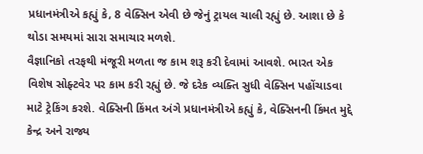પ્રધાનમંત્રીએ કહ્યું કે, 8 વેક્સિન એવી છે જેનું ટ્રાયલ ચાલી રહ્યું છે. આશા છે કે થોડા સમયમાં સારા સમાચાર મળશે.
વૈજ્ઞાનિકો તરફથી મંજૂરી મળતા જ કામ શરૂ કરી દેવામાં આવશે. ભારત એક વિશેષ સોફ્ટવેર પર કામ કરી રહ્યું છે. જે દરેક વ્યક્તિ સુધી વેક્સિન પહોંચાડવા માટે ટ્રેકિંગ કરશે. વેક્સિની કિંમત અંગે પ્રધાનમંત્રીએ કહ્યું કે, વેક્સિનની કિંમત મુદ્દે કેન્દ્ર અને રાજ્ય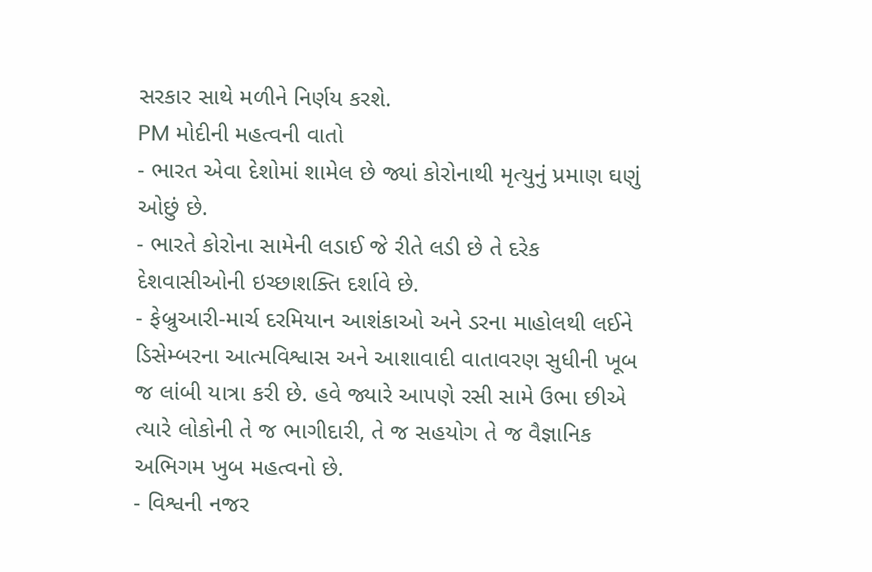સરકાર સાથે મળીને નિર્ણય કરશે.
PM મોદીની મહત્વની વાતો
- ભારત એવા દેશોમાં શામેલ છે જ્યાં કોરોનાથી મૃત્યુનું પ્રમાણ ઘણું ઓછું છે.
- ભારતે કોરોના સામેની લડાઈ જે રીતે લડી છે તે દરેક દેશવાસીઓની ઇચ્છાશક્તિ દર્શાવે છે.
- ફેબ્રુઆરી-માર્ચ દરમિયાન આશંકાઓ અને ડરના માહોલથી લઈને ડિસેમ્બરના આત્મવિશ્વાસ અને આશાવાદી વાતાવરણ સુધીની ખૂબ જ લાંબી યાત્રા કરી છે. હવે જ્યારે આપણે રસી સામે ઉભા છીએ ત્યારે લોકોની તે જ ભાગીદારી, તે જ સહયોગ તે જ વૈજ્ઞાનિક અભિગમ ખુબ મહત્વનો છે.
- વિશ્વની નજર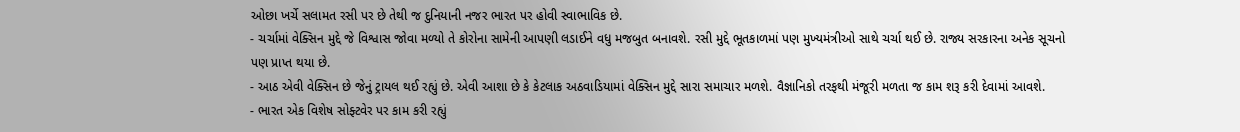ઓછા ખર્ચે સલામત રસી પર છે તેથી જ દુનિયાની નજર ભારત પર હોવી સ્વાભાવિક છે.
- ચર્ચામાં વેક્સિન મુદ્દે જે વિશ્વાસ જોવા મળ્યો તે કોરોના સામેની આપણી લડાઈને વધુ મજબુત બનાવશે. રસી મુદ્દે ભૂતકાળમાં પણ મુખ્યમંત્રીઓ સાથે ચર્ચા થઈ છે. રાજ્ય સરકારના અનેક સૂચનો પણ પ્રાપ્ત થયા છે.
- આઠ એવી વેક્સિન છે જેનું ટ્રાયલ થઈ રહ્યું છે. એવી આશા છે કે કેટલાક અઠવાડિયામાં વેક્સિન મુદ્દે સારા સમાચાર મળશે. વૈજ્ઞાનિકો તરફથી મંજૂરી મળતા જ કામ શરૂ કરી દેવામાં આવશે.
- ભારત એક વિશેષ સોફ્ટવેર પર કામ કરી રહ્યું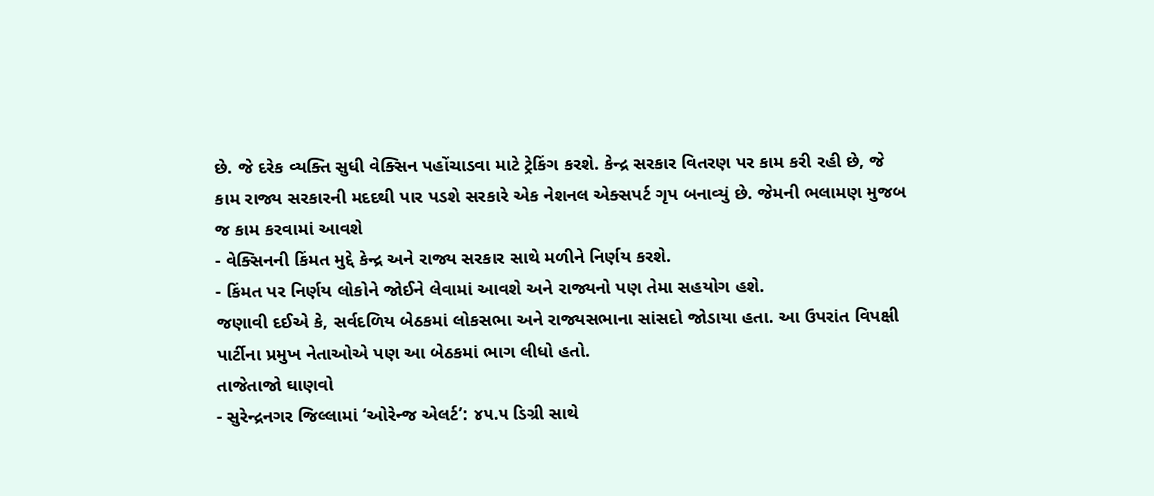છે. જે દરેક વ્યક્તિ સુધી વેક્સિન પહોંચાડવા માટે ટ્રેકિંગ કરશે. કેન્દ્ર સરકાર વિતરણ પર કામ કરી રહી છે, જે કામ રાજ્ય સરકારની મદદથી પાર પડશે સરકારે એક નેશનલ એક્સપર્ટ ગૃપ બનાવ્યું છે. જેમની ભલામણ મુજબ જ કામ કરવામાં આવશે
- વેક્સિનની કિંમત મુદ્દે કેન્દ્ર અને રાજ્ય સરકાર સાથે મળીને નિર્ણય કરશે.
- કિંમત પર નિર્ણય લોકોને જોઈને લેવામાં આવશે અને રાજ્યનો પણ તેમા સહયોગ હશે.
જણાવી દઈએ કે, સર્વદળિય બેઠકમાં લોકસભા અને રાજ્યસભાના સાંસદો જોડાયા હતા. આ ઉપરાંત વિપક્ષી પાર્ટીના પ્રમુખ નેતાઓએ પણ આ બેઠકમાં ભાગ લીધો હતો.
તાજેતાજો ઘાણવો
- સુરેન્દ્રનગર જિલ્લામાં ‘ઓરેન્જ એલર્ટ’: ૪૫.૫ ડિગ્રી સાથે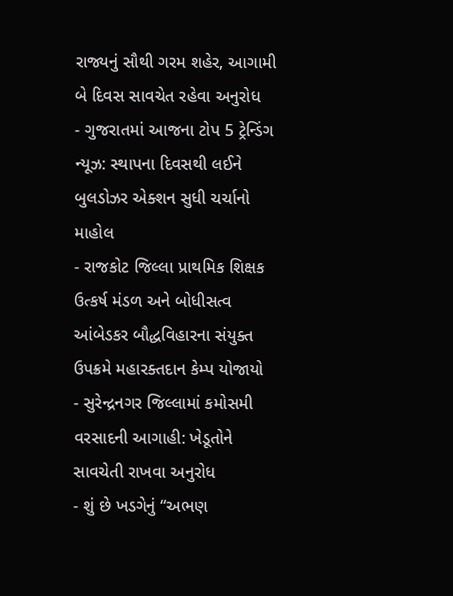રાજ્યનું સૌથી ગરમ શહેર, આગામી બે દિવસ સાવચેત રહેવા અનુરોધ
- ગુજરાતમાં આજના ટોપ 5 ટ્રેન્ડિંગ ન્યૂઝ: સ્થાપના દિવસથી લઈને બુલડોઝર એક્શન સુધી ચર્ચાનો માહોલ
- રાજકોટ જિલ્લા પ્રાથમિક શિક્ષક ઉત્કર્ષ મંડળ અને બોધીસત્વ આંબેડકર બૌદ્ધવિહારના સંયુક્ત ઉપક્રમે મહારક્તદાન કેમ્પ યોજાયો
- સુરેન્દ્રનગર જિલ્લામાં કમોસમી વરસાદની આગાહી: ખેડૂતોને સાવચેતી રાખવા અનુરોધ
- શું છે ખડગેનું “અભણ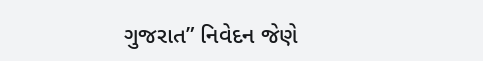ગુજરાત” નિવેદન જેણે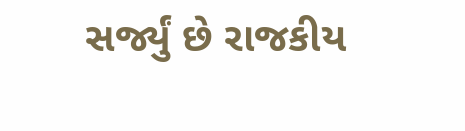સર્જ્યું છે રાજકીય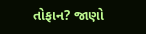તોફાન? જાણો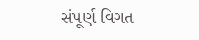સંપૂર્ણ વિગત